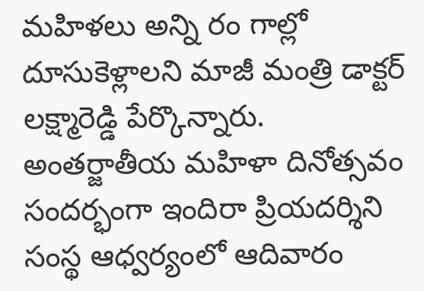మహిళలు అన్ని రం గాల్లో దూసుకెళ్లాలని మాజీ మంత్రి డాక్టర్ లక్ష్మారెడ్డి పేర్కొన్నారు. అంతర్జాతీయ మహిళా దినోత్సవం సందర్భంగా ఇందిరా ప్రియదర్శిని సంస్థ ఆధ్వర్యంలో ఆదివారం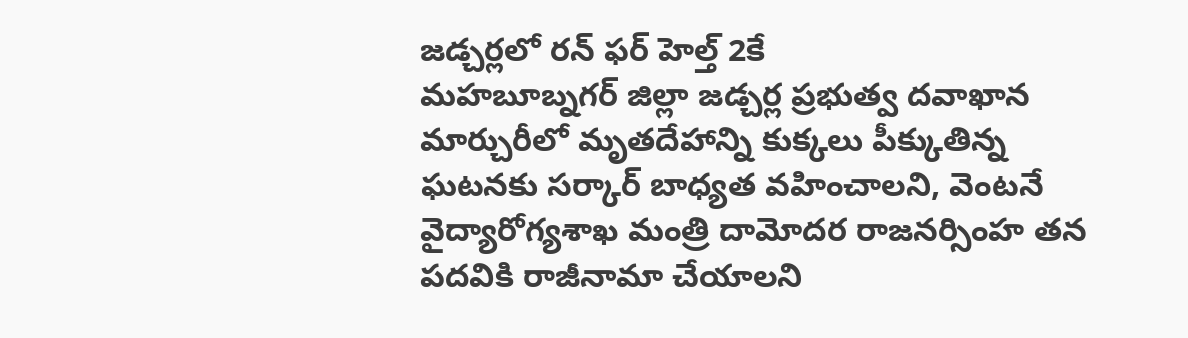జడ్చర్లలో రన్ ఫర్ హెల్త్ 2కే
మహబూబ్నగర్ జిల్లా జడ్చర్ల ప్రభుత్వ దవాఖాన మార్చురీలో మృతదేహాన్ని కుక్కలు పీక్కుతిన్న ఘటనకు సర్కార్ బాధ్యత వహించాలని, వెంటనే వైద్యారోగ్యశాఖ మంత్రి దామోదర రాజనర్సింహ తన పదవికి రాజీనామా చేయాలని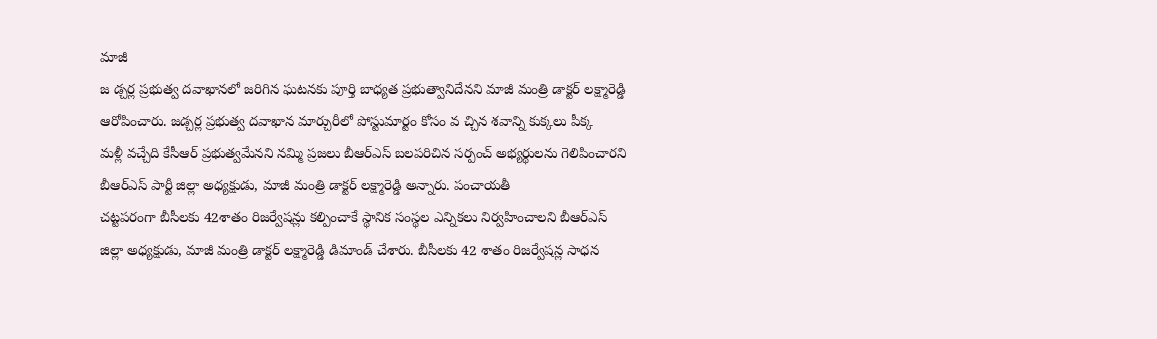మాజీ
జ డ్చర్ల ప్రభుత్వ దవాఖానలో జరిగిన ఘటనకు పూర్తి బాధ్యత ప్రభుత్వానిదేనని మాజీ మంత్రి డాక్టర్ లక్ష్మారెడ్డి ఆరోపించారు. జడ్చర్ల ప్రభుత్వ దవాఖాన మార్చురీలో పోస్టుమార్టం కోసం వ చ్చిన శవాన్ని కుక్కలు పీక్క
మళ్లీ వచ్చేది కేసీఆర్ ప్రభుత్వమేనని నమ్మి ప్రజలు బీఆర్ఎస్ బలపరిచిన సర్పంచ్ అభ్యర్థులను గెలిపించారని బీఆర్ఎస్ పార్టీ జిల్లా అధ్యక్షుడు, మాజీ మంత్రి డాక్టర్ లక్ష్మారెడ్డి అన్నారు. పంచాయతీ
చట్టపరంగా బీసీలకు 42శాతం రిజర్వేషన్లు కల్పించాకే స్థానిక సంస్థల ఎన్నికలు నిర్వహించాలని బీఆర్ఎస్ జిల్లా అధ్యక్షుడు, మాజీ మంత్రి డాక్టర్ లక్ష్మారెడ్డి డిమాండ్ చేశారు. బీసీలకు 42 శాతం రిజర్వేషన్ల సాధన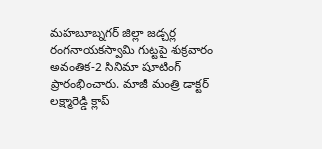మహబూబ్నగర్ జిల్లా జడ్చర్ల రంగనాయకస్వామి గుట్టపై శుక్రవారం అవంతిక-2 సినిమా షూటింగ్ ప్రారంభించారు. మాజీ మంత్రి డాక్టర్ లక్ష్మారెడ్డి క్లాప్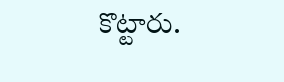కొట్టారు.